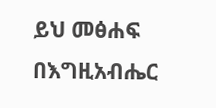ይህ መፅሐፍ በእግዚአብሔር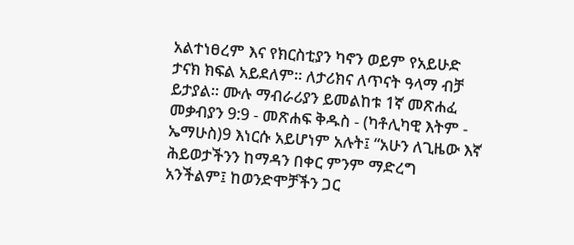አልተነፀረም እና የክርስቲያን ካኖን ወይም የአይሁድ ታናክ ክፍል አይደለም። ለታሪክና ለጥናት ዓላማ ብቻ ይታያል። ሙሉ ማብራሪያን ይመልከቱ 1ኛ መጽሐፈ መቃብያን 9:9 - መጽሐፍ ቅዱስ - (ካቶሊካዊ እትም - ኤማሁስ)9 እነርሱ አይሆነም አሉት፤ “አሁን ለጊዜው እኛ ሕይወታችንን ከማዳን በቀር ምንም ማድረግ አንችልም፤ ከወንድሞቻችን ጋር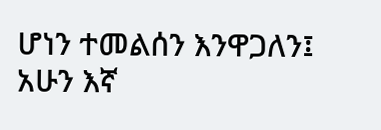ሆነን ተመልሰን እንዋጋለን፤ አሁን እኛ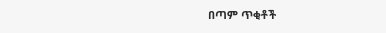በጣም ጥቂቶች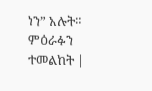ነን” አሉት። ምዕራፉን ተመልከት |